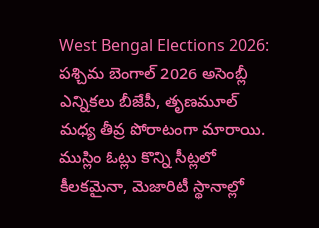West Bengal Elections 2026: పశ్చిమ బెంగాల్ 2026 అసెంబ్లీ ఎన్నికలు బీజేపీ, తృణమూల్ మధ్య తీవ్ర పోరాటంగా మారాయి. ముస్లిం ఓట్లు కొన్ని సీట్లలో కీలకమైనా, మెజారిటీ స్థానాల్లో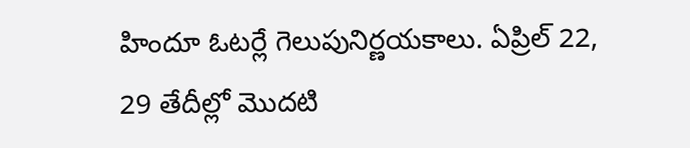హిందూ ఓటర్లే గెలుపునిర్ణయకాలు. ఏప్రిల్ 22, 29 తేదీల్లో మొదటి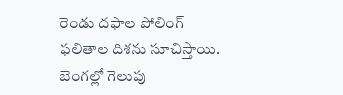రెండు దఫాల పోలింగ్ ఫలితాల దిశను సూచిస్తాయి. బెంగల్లో గెలుపు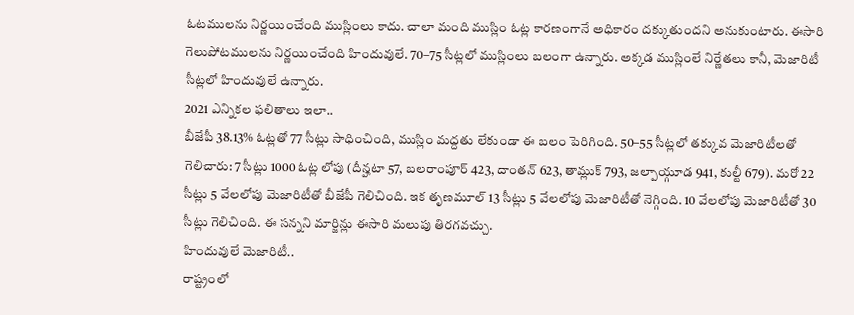ఓటములను నిర్ణయించేంది ముస్లింలు కాదు. చాలా మంది ముస్లిం ఓట్ల కారణంగానే అధికారం దక్కుతుందని అనుకుంటారు. ఈసారి గెలుపోటములను నిర్ణయించేంది హిందువులే. 70–75 సీట్లలో ముస్లింలు బలంగా ఉన్నారు. అక్కడ ముస్లింలే నిర్ణేతలు కానీ, మెజారిటీ సీట్లలో హిందువులే ఉన్నారు.
2021 ఎన్నికల ఫలితాలు ఇలా..
బీజేపీ 38.13% ఓట్లతో 77 సీట్లు సాధించింది, ముస్లిం మద్దతు లేకుండా ఈ బలం పెరిగింది. 50–55 సీట్లలో తక్కువ మెజారిటీలతో గెలిచారు: 7 సీట్లు 1000 ఓట్ల లోపు (దీన్హటా 57, బలరాంపూర్ 423, దాంతన్ 623, తామ్లుక్ 793, జల్పాయ్గూడ 941, కుల్టీ 679). మరో 22 సీట్లు 5 వేలలోపు మెజారిటీతో బీజేపీ గెలిచింది. ఇక తృణమూల్ 13 సీట్లు 5 వేలలోపు మెజారిటీతో నెగ్గింది. 10 వేలలోపు మెజారిటీతో 30 సీట్లు గెలిచింది. ఈ సన్నని మార్జిన్లు ఈసారి మలుపు తిరగవచ్చు.
హిందువులే మెజారిటీ..
రాష్ట్రంలో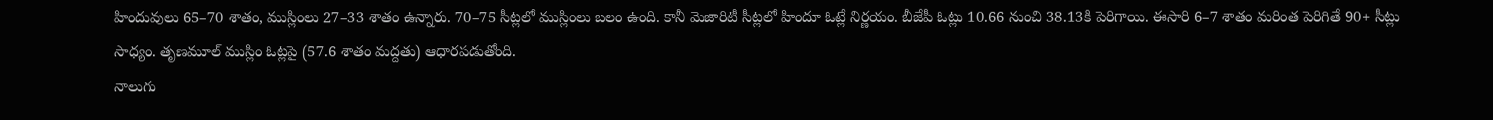హిందువులు 65–70 శాతం, ముస్లింలు 27–33 శాతం ఉన్నారు. 70–75 సీట్లలో ముస్లింలు బలం ఉంది. కానీ మెజారిటీ సీట్లలో హిందూ ఓట్లే నిర్ణయం. బీజేపీ ఓట్లు 10.66 నుంచి 38.13కి పెరిగాయి. ఈసారి 6–7 శాతం మరింత పెరిగితే 90+ సీట్లు సాధ్యం. తృణమూల్ ముస్లిం ఓట్లపై (57.6 శాతం మద్దతు) ఆధారపడుతోంది.
నాలుగు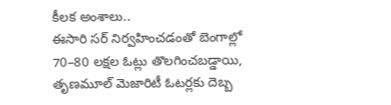కీలక అంశాలు..
ఈసారి సర్ నిర్వహించడంతో బెంగాల్లో 70–80 లక్షల ఓట్లు తొలగించబడ్డాయి, తృణమూల్ మెజారిటీ ఓటర్లకు దెబ్బ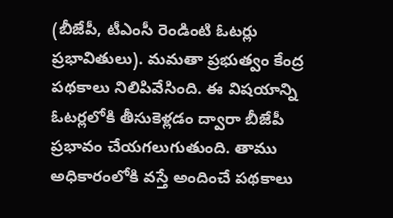(బీజేపీ, టీఎంసీ రెండింటి ఓటర్లు ప్రభావితులు). మమతా ప్రభుత్వం కేంద్ర పథకాలు నిలిపివేసింది. ఈ విషయాన్ని ఓటర్లలోకి తీసుకెళ్లడం ద్వారా బీజేపీ ప్రభావం చేయగలుగుతుంది. తాము అధికారంలోకి వస్తే అందించే పథకాలు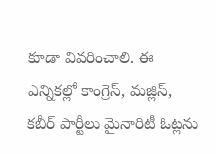కూడా వివరించాలి. ఈ ఎన్నికల్లో కాంగ్రెస్, మజ్లిస్, కబీర్ పార్టీలు మైనారిటీ ఓట్లను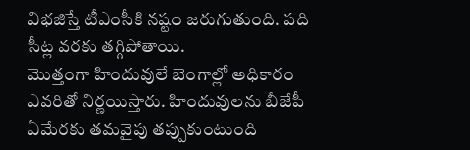విభజిస్తే టీఎంసీకి నష్టం జరుగుతుంది. పది సీట్ల వరకు తగ్గిపోతాయి.
మొత్తంగా హిందువులే బెంగాల్లో అధికారం ఎవరితో నిర్ణయిస్తారు. హిందువులను బీజేపీ ఏమేరకు తమవైపు తప్పుకుంటుంది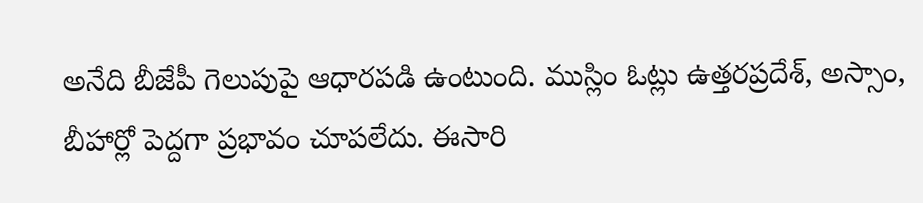అనేది బీజేపీ గెలుపుపై ఆధారపడి ఉంటుంది. ముస్లిం ఓట్లు ఉత్తరప్రదేశ్, అస్సాం, బీహార్లో పెద్దగా ప్రభావం చూపలేదు. ఈసారి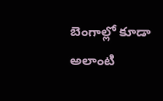బెంగాల్లో కూడా అలాంటి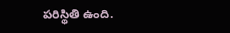పరిస్థితి ఉంది.